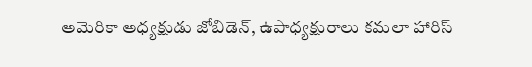అమెరికా అధ్యక్షుడు జోబిడెన్, ఉపాధ్యక్షురాలు కమలా హారిస్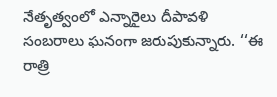నేతృత్వంలో ఎన్నారైలు దీపావళి సంబరాలు ఘనంగా జరుపుకున్నారు. ‘‘ఈ రాత్రి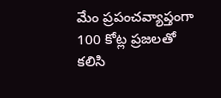మేం ప్రపంచవ్యాప్తంగా 100 కోట్ల ప్రజలతో కలిసి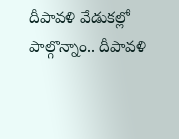దీపావళి వేడుకల్లో పాల్గొన్నాం.. దీపావళి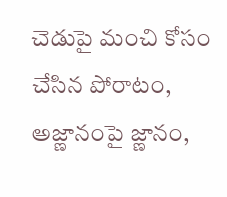చెడుపై మంచి కోసం చేసిన పోరాటం, అజ్ణానంపై జ్ణానం,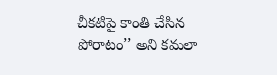చీకటిపై కాంతి చేసిన పోరాటం’’ అని కమలా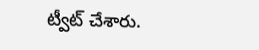ట్వీట్ చేశారు.